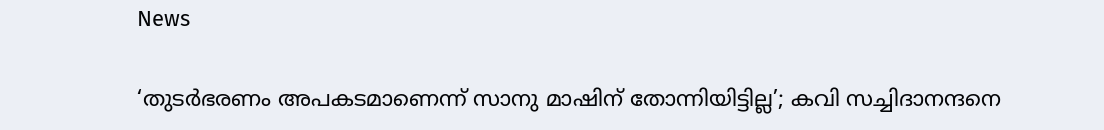News

‘തുടർഭരണം അപകടമാണെന്ന് സാനു മാഷിന് തോന്നിയിട്ടില്ല’; കവി സച്ചിദാനന്ദനെ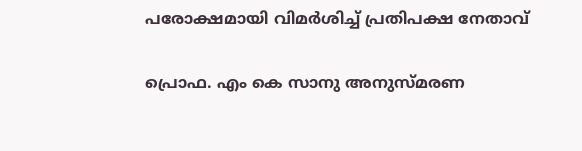പരോക്ഷമായി വിമർശിച്ച് പ്രതിപക്ഷ നേതാവ്

പ്രൊഫ. എം കെ സാനു അനുസ്മരണ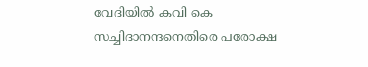വേദിയില്‍ കവി കെ സച്ചിദാനന്ദനെതിരെ പരോക്ഷ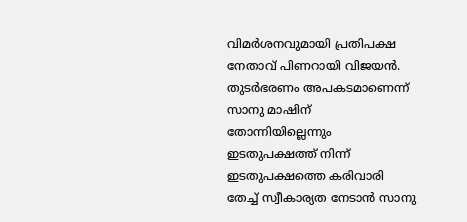വിമര്‍ശനവുമായി പ്രതിപക്ഷ നേതാവ് പിണറായി വിജയന്‍. തുടര്‍ഭരണം അപകടമാണെന്ന് സാനു മാഷിന് തോന്നിയില്ലെന്നും ഇടതുപക്ഷത്ത് നിന്ന് ഇടതുപക്ഷത്തെ കരിവാരി തേച്ച് സ്വീകാര്യത നേടാന്‍ സാനു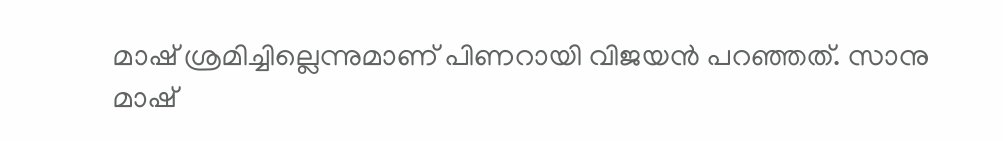മാഷ് ശ്രമിച്ചില്ലെന്നുമാണ് പിണറായി വിജയന്‍ പറഞ്ഞത്. സാനു മാഷ്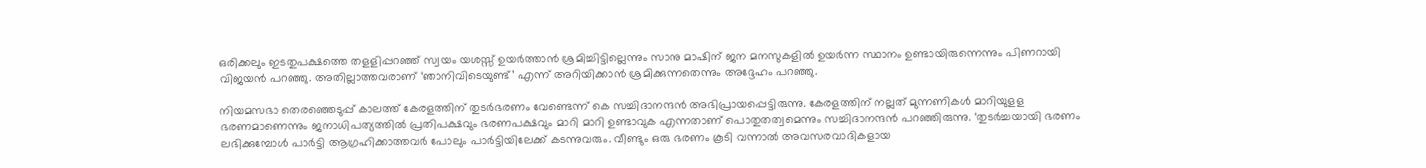ഒരിക്കലും ഇടതുപക്ഷത്തെ തളളിപ്പറഞ്ഞ് സ്വയം യശസ്സ് ഉയര്‍ത്താന്‍ ശ്രമിച്ചിട്ടില്ലെന്നും സാനു മാഷിന് ജന മനസുകളില്‍ ഉയര്‍ന്ന സ്ഥാനം ഉണ്ടായിരുന്നെന്നും പിണറായി വിജയന്‍ പറഞ്ഞു. അതില്ലാത്തവരാണ് ‘ഞാനിവിടെയുണ്ട്’ എന്ന് അറിയിക്കാന്‍ ശ്രമിക്കുന്നതെന്നും അദ്ദേഹം പറഞ്ഞു.

നിയമസഭാ തെരഞ്ഞെടുപ്പ് കാലത്ത് കേരളത്തിന് തുടര്‍ഭരണം വേണ്ടെന്ന് കെ സച്ചിദാനന്ദന്‍ അഭിപ്രായപ്പെട്ടിരുന്നു. കേരളത്തിന് നല്ലത് മുന്നണികള്‍ മാറിയുളള ഭരണമാണെന്നും ജനാധിപത്യത്തില്‍ പ്രതിപക്ഷവും ഭരണപക്ഷവും മാറി മാറി ഉണ്ടാവുക എന്നതാണ് പൊതുതത്വമെന്നും സച്ചിദാനന്ദന്‍ പറഞ്ഞിരുന്നു. ‘തുടര്‍ച്ചയായി ഭരണം ലഭിക്കുമ്പോള്‍ പാര്‍ട്ടി ആഗ്രഹിക്കാത്തവര്‍ പോലും പാര്‍ട്ടിയിലേക്ക് കടന്നുവരും. വീണ്ടും ഒരു ഭരണം കൂടി വന്നാല്‍ അവസരവാദികളായ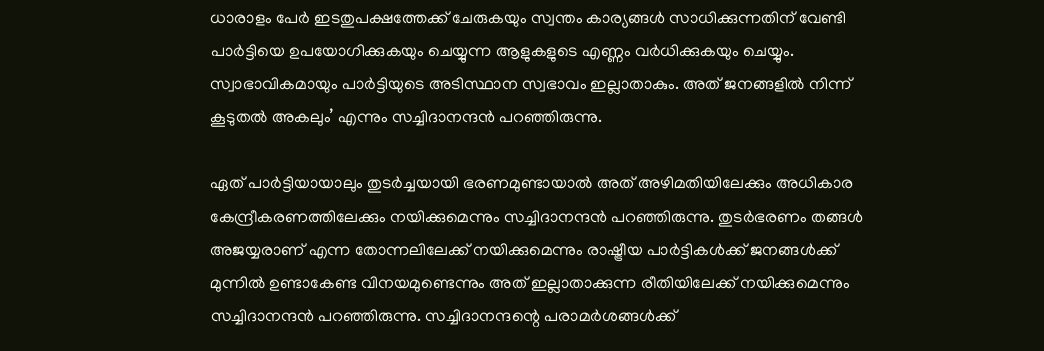ധാരാളം പേര്‍ ഇടതുപക്ഷത്തേക്ക് ചേരുകയും സ്വന്തം കാര്യങ്ങള്‍ സാധിക്കുന്നതിന് വേണ്ടി പാര്‍ട്ടിയെ ഉപയോഗിക്കുകയും ചെയ്യുന്ന ആളുകളുടെ എണ്ണം വര്‍ധിക്കുകയും ചെയ്യും. സ്വാഭാവികമായും പാര്‍ട്ടിയുടെ അടിസ്ഥാന സ്വഭാവം ഇല്ലാതാകും. അത് ജനങ്ങളില്‍ നിന്ന് കൂടുതല്‍ അകലും’ എന്നും സച്ചിദാനന്ദന്‍ പറഞ്ഞിരുന്നു.

ഏത് പാര്‍ട്ടിയായാലും തുടര്‍ച്ചയായി ഭരണമുണ്ടായാല്‍ അത് അഴിമതിയിലേക്കും അധികാര കേന്ദ്രീകരണത്തിലേക്കും നയിക്കുമെന്നും സച്ചിദാനന്ദന്‍ പറഞ്ഞിരുന്നു. തുടര്‍ഭരണം തങ്ങള്‍ അജയ്യരാണ് എന്ന തോന്നലിലേക്ക് നയിക്കുമെന്നും രാഷ്ട്രീയ പാര്‍ട്ടികള്‍ക്ക് ജനങ്ങള്‍ക്ക് മുന്നില്‍ ഉണ്ടാകേണ്ട വിനയമുണ്ടെന്നും അത് ഇല്ലാതാക്കുന്ന രീതിയിലേക്ക് നയിക്കുമെന്നും സച്ചിദാനന്ദന്‍ പറഞ്ഞിരുന്നു. സച്ചിദാനന്ദന്റെ പരാമര്‍ശങ്ങള്‍ക്ക്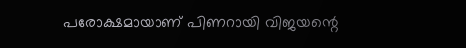പരോക്ഷമായാണ് പിണറായി വിജയന്റെ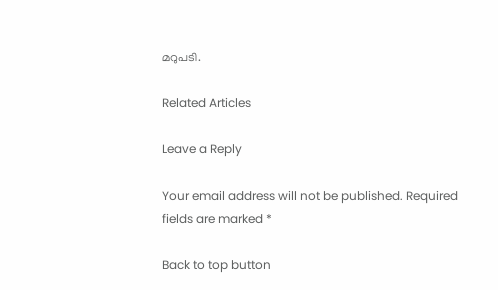മറുപടി.

Related Articles

Leave a Reply

Your email address will not be published. Required fields are marked *

Back to top button